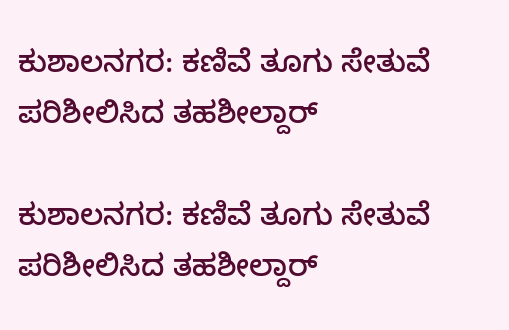ಕುಶಾಲನಗರ: ಕಣಿವೆ ತೂಗು ಸೇತುವೆ ಪರಿಶೀಲಿಸಿದ ತಹಶೀಲ್ದಾರ್

ಕುಶಾಲನಗರ: ಕಣಿವೆ ತೂಗು ಸೇತುವೆ ಪರಿಶೀಲಿಸಿದ ತಹಶೀಲ್ದಾರ್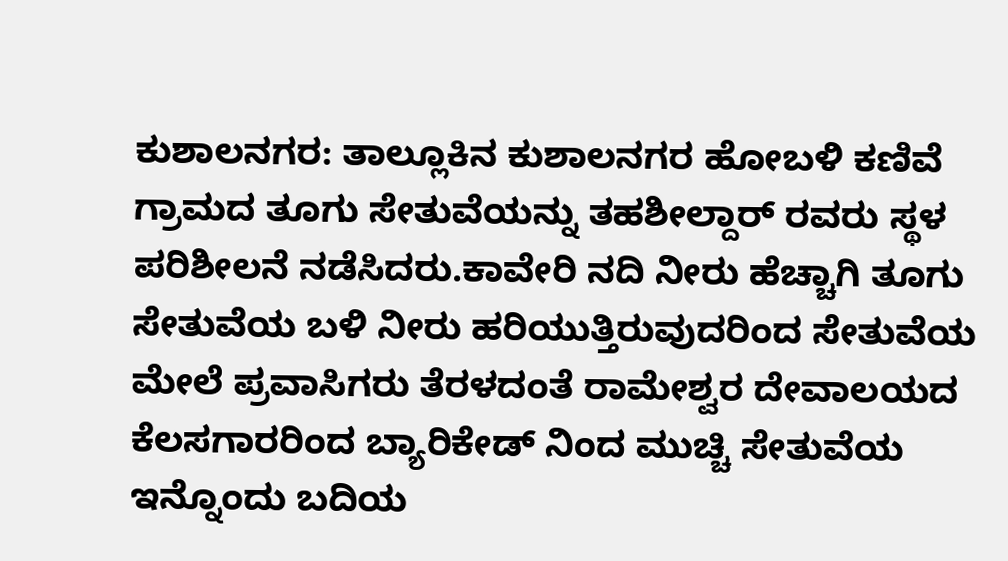ಕುಶಾಲನಗರ: ತಾಲ್ಲೂಕಿನ ಕುಶಾಲನಗರ ಹೋಬಳಿ ಕಣಿವೆ ಗ್ರಾಮದ ತೂಗು ಸೇತುವೆಯನ್ನು ತಹಶೀಲ್ದಾರ್ ರವರು ಸ್ಥಳ ಪರಿಶೀಲನೆ ನಡೆಸಿದರು.ಕಾವೇರಿ ನದಿ ನೀರು ಹೆಚ್ಚಾಗಿ ತೂಗು ಸೇತುವೆಯ ಬಳಿ ನೀರು ಹರಿಯುತ್ತಿರುವುದರಿಂದ ಸೇತುವೆಯ ಮೇಲೆ ಪ್ರವಾಸಿಗರು ತೆರಳದಂತೆ ರಾಮೇಶ್ವರ ದೇವಾಲಯದ ಕೆಲಸಗಾರರಿಂದ ಬ್ಯಾರಿಕೇಡ್ ನಿಂದ ಮುಚ್ಚಿ ಸೇತುವೆಯ ಇನ್ನೊಂದು ಬದಿಯ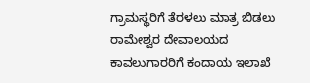ಗ್ರಾಮಸ್ಥರಿಗೆ ತೆರಳಲು ಮಾತ್ರ ಬಿಡಲು ರಾಮೇಶ್ವರ ದೇವಾಲಯದ ಕಾವಲುಗಾರರಿಗೆ ಕಂದಾಯ ಇಲಾಖೆ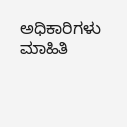ಅಧಿಕಾರಿಗಳು ಮಾಹಿತಿ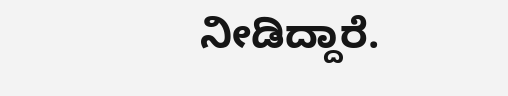ನೀಡಿದ್ದಾರೆ.